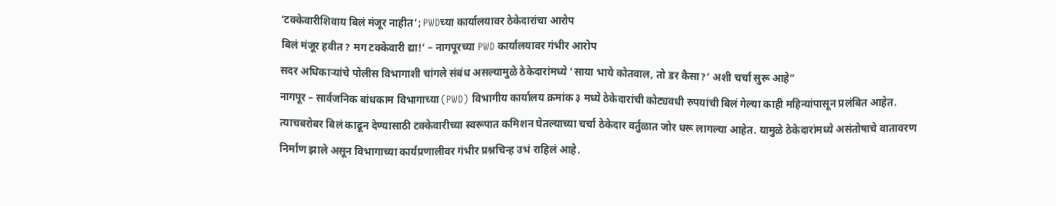‘टक्केवारीशिवाय बिलं मंजूर नाहीत’; PWDच्या कार्यालयावर ठेकेदारांचा आरोप
बिलं मंजूर हवीत? मग टक्केवारी द्या!’ – नागपूरच्या PWD कार्यालयावर गंभीर आरोप
सदर अधिकाऱ्यांचे पोलीस विभागाशी चांगले संबंध असल्यामुळे ठेकेदारांमध्ये ‘साया भाये कोतवाल, तो डर कैसा?’ अशी चर्चा सुरू आहे”
नागपूर – सार्वजनिक बांधकाम विभागाच्या (PWD) विभागीय कार्यालय क्रमांक ३ मध्ये ठेकेदारांची कोट्यवधी रुपयांची बिलं गेल्या काही महिन्यांपासून प्रलंबित आहेत. त्याचबरोबर बिलं काढून देण्यासाठी टक्केवारीच्या स्वरूपात कमिशन घेतल्याच्या चर्चा ठेकेदार वर्तुळात जोर धरू लागल्या आहेत. यामुळे ठेकेदारांमध्ये असंतोषाचे वातावरण निर्माण झाले असून विभागाच्या कार्यप्रणालीवर गंभीर प्रश्नचिन्ह उभं राहिलं आहे.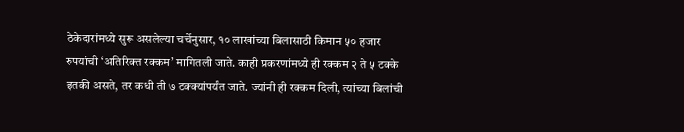ठेकेदारांमध्ये सुरू असलेल्या चर्चेनुसार, १० लाखांच्या बिलासाठी किमान ५० हजार रुपयांची ‘अतिरिक्त रक्कम’ मागितली जाते. काही प्रकरणांमध्ये ही रक्कम २ ते ५ टक्के इतकी असते, तर कधी ती ७ टक्क्यांपर्यंत जाते. ज्यांनी ही रक्कम दिली, त्यांच्या बिलांची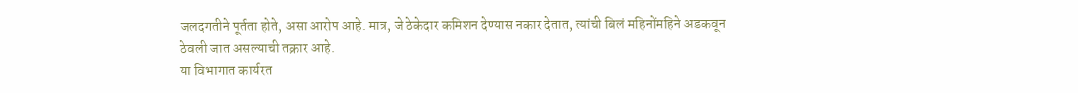जलदगतीने पूर्तता होते, असा आरोप आहे. मात्र, जे ठेकेदार कमिशन देण्यास नकार देतात, त्यांची बिलं महिनोंमहिने अडकवून ठेवली जात असल्याची तक्रार आहे.
या विभागात कार्यरत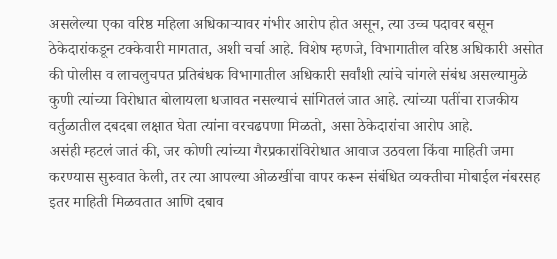असलेल्या एका वरिष्ठ महिला अधिकाऱ्यावर गंभीर आरोप होत असून, त्या उच्च पदावर बसून ठेकेदारांकडून टक्केवारी मागतात, अशी चर्चा आहे. विशेष म्हणजे, विभागातील वरिष्ठ अधिकारी असोत की पोलीस व लाचलुचपत प्रतिबंधक विभागातील अधिकारी सर्वांशी त्यांचे चांगले संबंध असल्यामुळे कुणी त्यांच्या विरोधात बोलायला धजावत नसल्याचं सांगितलं जात आहे. त्यांच्या पतींचा राजकीय वर्तुळातील दबदबा लक्षात घेता त्यांना वरचढपणा मिळतो, असा ठेकेदारांचा आरोप आहे.
असंही म्हटलं जातं की, जर कोणी त्यांच्या गैरप्रकारांविरोधात आवाज उठवला किंवा माहिती जमा करण्यास सुरुवात केली, तर त्या आपल्या ओळखींचा वापर करून संबंधित व्यक्तीचा मोबाईल नंबरसह इतर माहिती मिळवतात आणि दबाव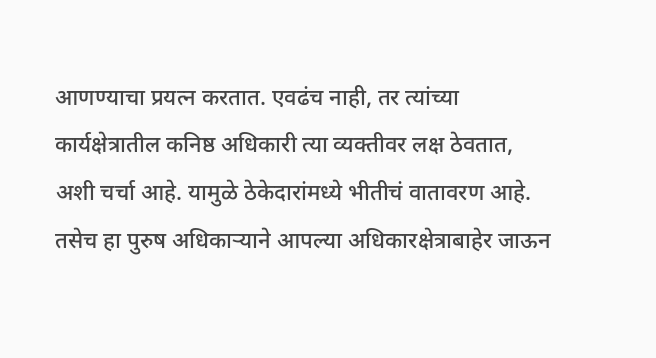आणण्याचा प्रयत्न करतात. एवढंच नाही, तर त्यांच्या कार्यक्षेत्रातील कनिष्ठ अधिकारी त्या व्यक्तीवर लक्ष ठेवतात, अशी चर्चा आहे. यामुळे ठेकेदारांमध्ये भीतीचं वातावरण आहे. तसेच हा पुरुष अधिकाऱ्याने आपल्या अधिकारक्षेत्राबाहेर जाऊन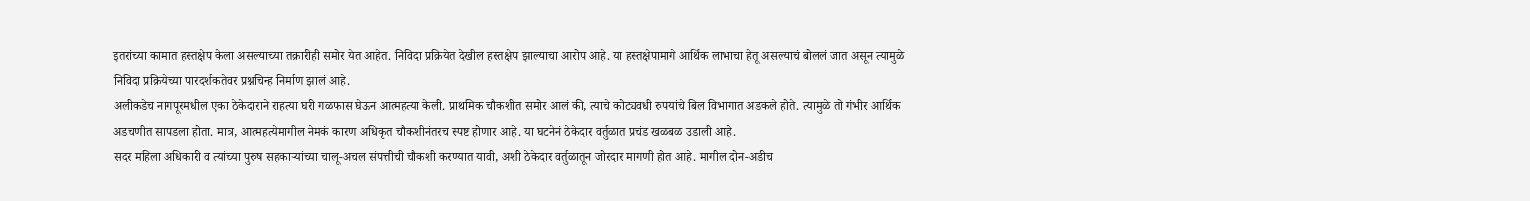इतरांच्या कामात हस्तक्षेप केला असल्याच्या तक्रारीही समोर येत आहेत. निविदा प्रक्रियेत देखील हस्तक्षेप झाल्याचा आरोप आहे. या हस्तक्षेपामागे आर्थिक लाभाचा हेतू असल्याचं बोललं जात असून त्यामुळे निविदा प्रक्रियेच्या पारदर्शकतेवर प्रश्नचिन्ह निर्माण झालं आहे.
अलीकडेच नागपूरमधील एका ठेकेदाराने राहत्या घरी गळफास घेऊन आत्महत्या केली. प्राथमिक चौकशीत समोर आलं की, त्याचे कोट्यवधी रुपयांचे बिल विभागात अडकले होते. त्यामुळे तो गंभीर आर्थिक अडचणीत सापडला होता. मात्र, आत्महत्येमागील नेमकं कारण अधिकृत चौकशीनंतरच स्पष्ट होणार आहे. या घटनेनं ठेकेदार वर्तुळात प्रचंड खळबळ उडाली आहे.
सदर महिला अधिकारी व त्यांच्या पुरुष सहकाऱ्यांच्या चालू-अचल संपत्तीची चौकशी करण्यात यावी, अशी ठेकेदार वर्तुळातून जोरदार मागणी होत आहे. मागील दोन-अडीच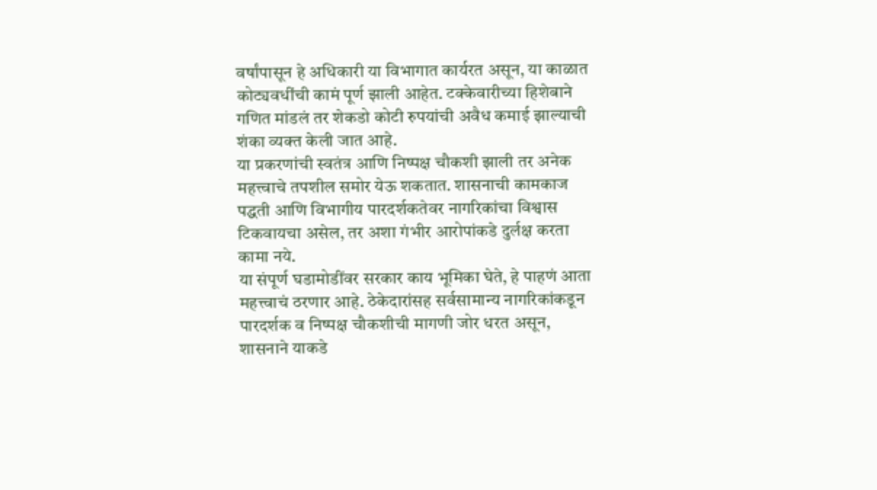वर्षांपासून हे अधिकारी या विभागात कार्यरत असून, या काळात कोट्यवधींची कामं पूर्ण झाली आहेत. टक्केवारीच्या हिशेबाने गणित मांडलं तर शेकडो कोटी रुपयांची अवैध कमाई झाल्याची शंका व्यक्त केली जात आहे.
या प्रकरणांची स्वतंत्र आणि निष्पक्ष चौकशी झाली तर अनेक महत्त्वाचे तपशील समोर येऊ शकतात. शासनाची कामकाज पद्धती आणि विभागीय पारदर्शकतेवर नागरिकांचा विश्वास टिकवायचा असेल, तर अशा गंभीर आरोपांकडे दुर्लक्ष करता कामा नये.
या संपूर्ण घडामोडींवर सरकार काय भूमिका घेते, हे पाहणं आता महत्त्वाचं ठरणार आहे. ठेकेदारांसह सर्वसामान्य नागरिकांकडून पारदर्शक व निष्पक्ष चौकशीची मागणी जोर धरत असून, शासनाने याकडे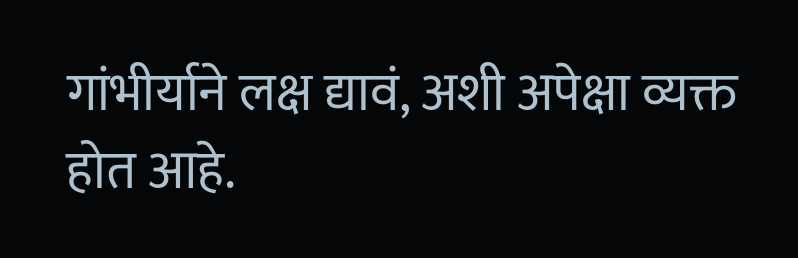गांभीर्याने लक्ष द्यावं, अशी अपेक्षा व्यक्त होत आहे.